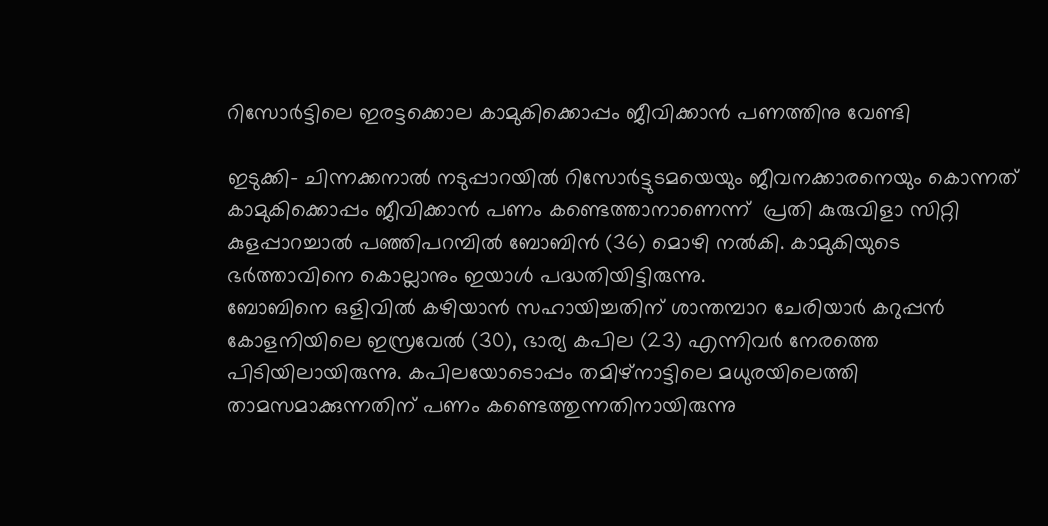റിസോര്‍ട്ടിലെ ഇരട്ടക്കൊല കാമുകിക്കൊപ്പം ജീവിക്കാന്‍ പണത്തിനു വേണ്ടി

ഇടുക്കി- ചിന്നക്കനാല്‍ നടുപ്പാറയില്‍ റിസോര്‍ട്ടുടമയെയും ജീവനക്കാരനെയും കൊന്നത് കാമുകിക്കൊപ്പം ജീവിക്കാന്‍ പണം കണ്ടെത്താനാണെന്ന്  പ്രതി കുരുവിളാ സിറ്റി കുളപ്പാറച്ചാല്‍ പഞ്ഞിപറമ്പില്‍ ബോബിന്‍ (36) മൊഴി നല്‍കി. കാമുകിയുടെ ഭര്‍ത്താവിനെ കൊല്ലാനും ഇയാള്‍ പദ്ധതിയിട്ടിരുന്നു.
ബോബിനെ ഒളിവില്‍ കഴിയാന്‍ സഹായിച്ചതിന് ശാന്തമ്പാറ ചേരിയാര്‍ കറുപ്പന്‍ കോളനിയിലെ ഇസ്രവേല്‍ (30), ഭാര്യ കപില (23) എന്നിവര്‍ നേരത്തെ പിടിയിലായിരുന്നു. കപിലയോടൊപ്പം തമിഴ്‌നാട്ടിലെ മധുരയിലെത്തി താമസമാക്കുന്നതിന് പണം കണ്ടെത്തുന്നതിനായിരുന്നു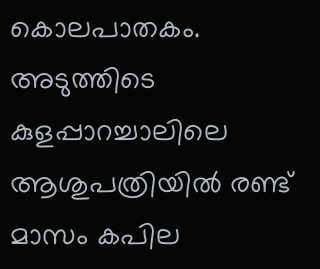കൊലപാതകം.  അടുത്തിടെ കുളപ്പാറച്ചാലിലെ ആശുപത്രിയില്‍ രണ്ട് മാസം കപില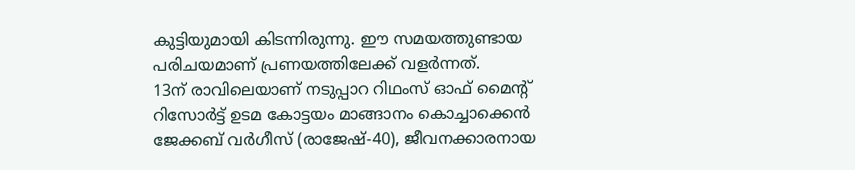കുട്ടിയുമായി കിടന്നിരുന്നു. ഈ സമയത്തുണ്ടായ പരിചയമാണ് പ്രണയത്തിലേക്ക് വളര്‍ന്നത്.
13ന് രാവിലെയാണ് നടുപ്പാറ റിഥംസ് ഓഫ് മൈന്റ് റിസോര്‍ട്ട് ഉടമ കോട്ടയം മാങ്ങാനം കൊച്ചാക്കെന്‍ ജേക്കബ് വര്‍ഗീസ് (രാജേഷ്-40), ജീവനക്കാരനായ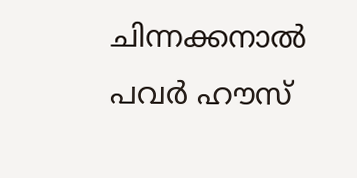ചിന്നക്കനാല്‍ പവര്‍ ഹൗസ്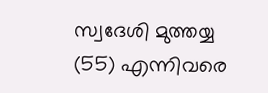സ്വദേശി മുത്തയ്യ (55) എന്നിവരെ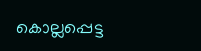കൊല്ലപ്പെട്ട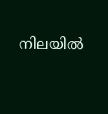നിലയില്‍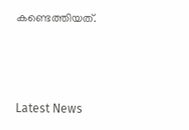കണ്ടെത്തിയത്.



Latest News